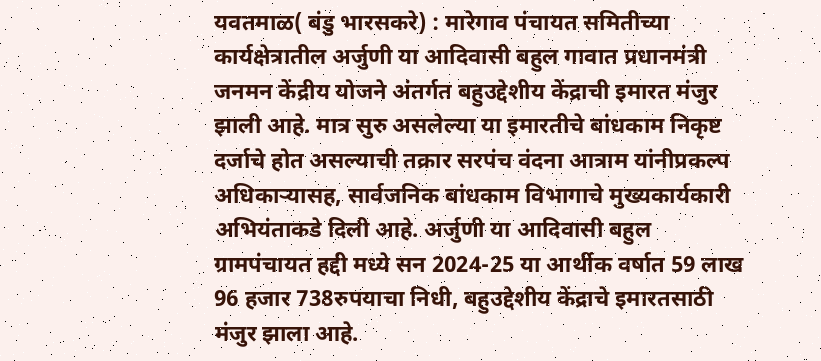यवतमाळ( बंडु भारसकरे) : मारेगाव पंचायत समितीच्या कार्यक्षेत्रातील अर्जुणी या आदिवासी बहुल गावात प्रधानमंत्री जनमन केंद्रीय योजने अंतर्गत बहुउद्देशीय केंद्राची इमारत मंजुर झाली आहे. मात्र सुरु असलेल्या या इमारतीचे बांधकाम निकृष्ट दर्जाचे होत असल्याची तक्रार सरपंच वंदना आत्राम यांनीप्रकल्प अधिकाऱ्यासह, सार्वजनिक बांधकाम विभागाचे मुख्यकार्यकारी अभियंताकडे दिली आहे. अर्जुणी या आदिवासी बहुल ग्रामपंचायत हद्दी मध्ये सन 2024-25 या आर्थीक वर्षात 59 लाख 96 हजार 738रुपयाचा निधी, बहुउद्देशीय केंद्राचे इमारतसाठी मंजुर झाला आहे.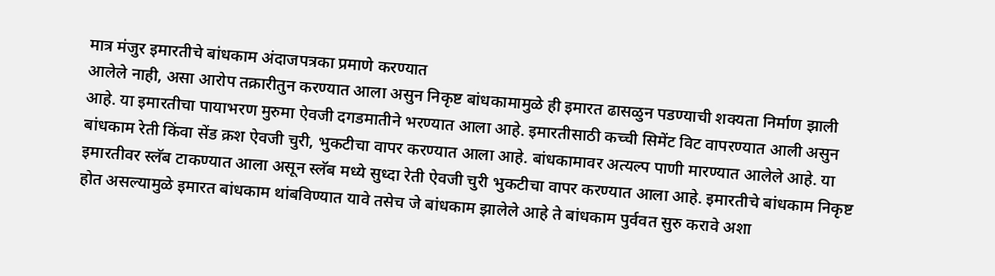मात्र मंजुर इमारतीचे बांधकाम अंदाजपत्रका प्रमाणे करण्यात
आलेले नाही, असा आरोप तक्रारीतुन करण्यात आला असुन निकृष्ट बांधकामामुळे ही इमारत ढासळुन पडण्याची शक्यता निर्माण झाली आहे. या इमारतीचा पायाभरण मुरुमा ऐवजी दगडमातीने भरण्यात आला आहे. इमारतीसाठी कच्ची सिमेंट विट वापरण्यात आली असुन बांधकाम रेती किंवा सेंड क्रश ऐवजी चुरी, भुकटीचा वापर करण्यात आला आहे. बांधकामावर अत्यल्प पाणी मारण्यात आलेले आहे. या इमारतीवर स्लॅब टाकण्यात आला असून स्लॅब मध्ये सुध्दा रेती ऐवजी चुरी भुकटीचा वापर करण्यात आला आहे. इमारतीचे बांधकाम निकृष्ट होत असल्यामुळे इमारत बांधकाम थांबविण्यात यावे तसेच जे बांधकाम झालेले आहे ते बांधकाम पुर्ववत सुरु करावे अशा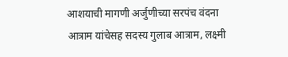आशयाची मागणी अर्जुणीच्या सरपंच वंदना आत्राम यांचेसह सदस्य गुलाब आत्राम, लक्ष्मी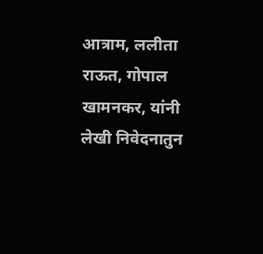आत्राम, ललीता राऊत, गोपाल खामनकर, यांनी लेखी निवेदनातुन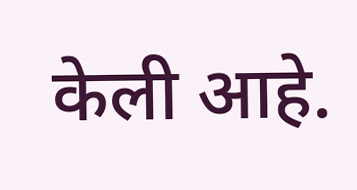केली आहे.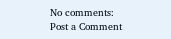No comments:
Post a Comment